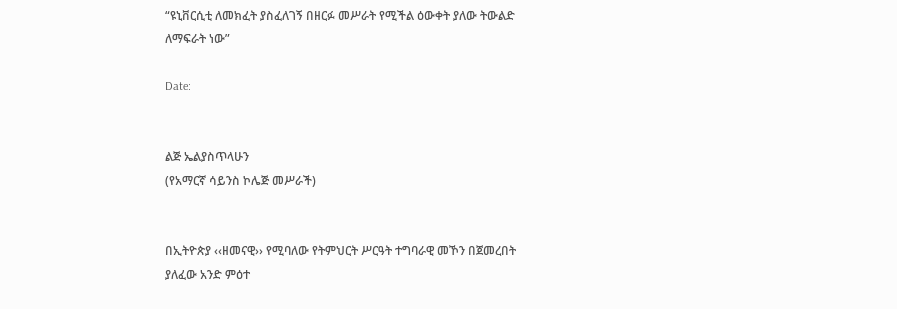“ዩኒቨርሲቲ ለመክፈት ያስፈለገኝ በዘርፉ መሥራት የሚችል ዕውቀት ያለው ትውልድ ለማፍራት ነው”

Date:


ልጅ ኤልያስጥላሁን
(የአማርኛ ሳይንስ ኮሌጅ መሥራች)


በኢትዮጵያ ‹‹ዘመናዊ›› የሚባለው የትምህርት ሥርዓት ተግባራዊ መኾን በጀመረበት ያለፈው አንድ ምዕተ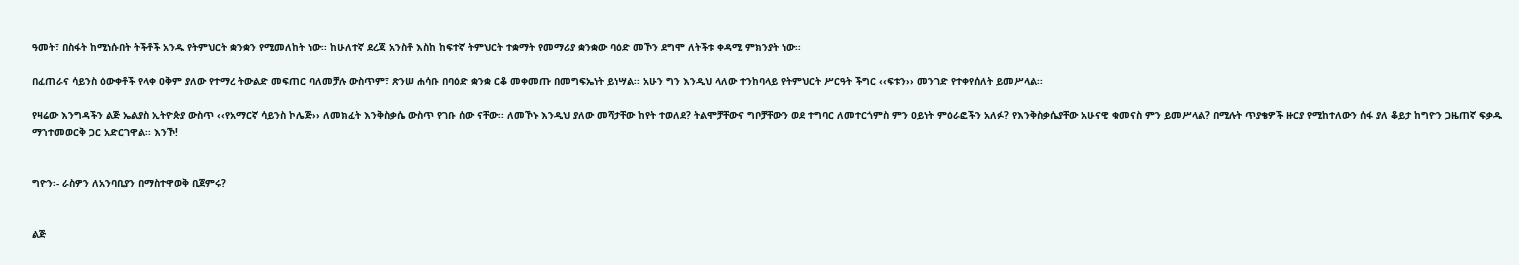ዓመት፣ በስፋት ከሚነሱበት ትችቶች አንዱ የትምህርት ቋንቋን የሚመለከት ነው፡፡ ከሁለተኛ ደረጃ አንስቶ እስከ ከፍተኛ ትምህርት ተቋማት የመማሪያ ቋንቋው ባዕድ መኾን ደግሞ ለትችቱ ቀዳሚ ምክንያት ነው፡፡

በፈጠራና ሳይንስ ዕውቀቶች የላቀ ዐቅም ያለው የተማረ ትውልድ መፍጠር ባለመቻሉ ውስጥም፣ ጽንሠ ሐሳቡ በባዕድ ቋንቋ ርቆ መቀመጡ በመግፍኤነት ይነሣል፡፡ አሁን ግን እንዲህ ላለው ተንከባላይ የትምህርት ሥርዓት ችግር ‹‹ፍቱን›› መንገድ የተቀየሰለት ይመሥላል፡፡

የዛሬው እንግዳችን ልጅ ኤልያስ ኢትዮጵያ ውስጥ ‹‹የአማርኛ ሳይንስ ኮሌጅ›› ለመክፈት እንቅስቃሴ ውስጥ የገቡ ሰው ናቸው፡፡ ለመኾኑ እንዲህ ያለው መሻታቸው ከየት ተወለደ? ትልሞቻቸውና ግቦቻቸውን ወደ ተግባር ለመተርጎምስ ምን ዐይነት ምዕራፎችን አለፉ? የእንቅስቃሴያቸው አሁናዊ ቁመናስ ምን ይመሥላል? በሚሉት ጥያቄዎች ዙርያ የሚከተለውን ሰፋ ያለ ቆይታ ከግዮን ጋዜጠኛ ፍቃዱ ማኀተመወርቅ ጋር አድርገዋል፡፡ እንኾ!


ግዮን፡- ራስዎን ለአንባቢያን በማስተዋወቅ ቢጀምሩ?


ልጅ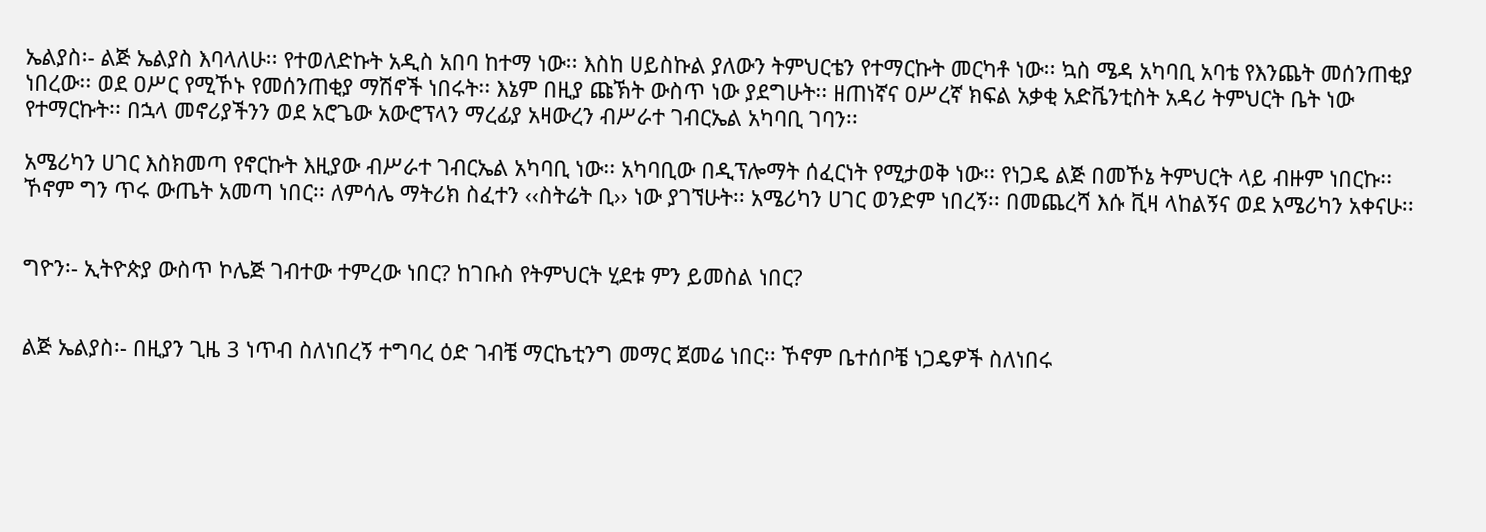ኤልያስ፡- ልጅ ኤልያስ እባላለሁ፡፡ የተወለድኩት አዲስ አበባ ከተማ ነው፡፡ እስከ ሀይስኩል ያለውን ትምህርቴን የተማርኩት መርካቶ ነው፡፡ ኳስ ሜዳ አካባቢ አባቴ የእንጨት መሰንጠቂያ ነበረው፡፡ ወደ ዐሥር የሚኾኑ የመሰንጠቂያ ማሽኖች ነበሩት፡፡ እኔም በዚያ ጩኽት ውስጥ ነው ያደግሁት፡፡ ዘጠነኛና ዐሥረኛ ክፍል አቃቂ አድቬንቲስት አዳሪ ትምህርት ቤት ነው የተማርኩት፡፡ በኋላ መኖሪያችንን ወደ አሮጌው አውሮፕላን ማረፊያ አዛውረን ብሥራተ ገብርኤል አካባቢ ገባን፡፡

አሜሪካን ሀገር እስክመጣ የኖርኩት እዚያው ብሥራተ ገብርኤል አካባቢ ነው፡፡ አካባቢው በዲፕሎማት ሰፈርነት የሚታወቅ ነው፡፡ የነጋዴ ልጅ በመኾኔ ትምህርት ላይ ብዙም ነበርኩ፡፡ ኾኖም ግን ጥሩ ውጤት አመጣ ነበር፡፡ ለምሳሌ ማትሪክ ስፈተን ‹‹ስትሬት ቢ›› ነው ያገኘሁት፡፡ አሜሪካን ሀገር ወንድም ነበረኝ፡፡ በመጨረሻ እሱ ቪዛ ላከልኝና ወደ አሜሪካን አቀናሁ፡፡


ግዮን፡- ኢትዮጵያ ውስጥ ኮሌጅ ገብተው ተምረው ነበር? ከገቡስ የትምህርት ሂደቱ ምን ይመስል ነበር?


ልጅ ኤልያስ፡- በዚያን ጊዜ 3 ነጥብ ስለነበረኝ ተግባረ ዕድ ገብቼ ማርኬቲንግ መማር ጀመሬ ነበር፡፡ ኾኖም ቤተሰቦቼ ነጋዴዎች ስለነበሩ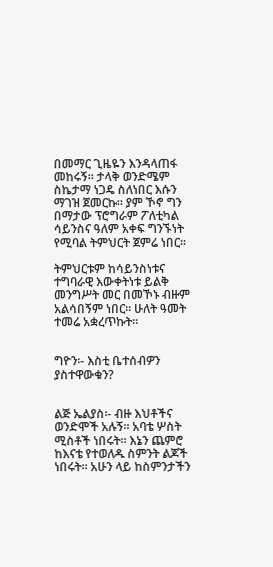በመማር ጊዜዬን እንዳላጠፋ መከሩኝ፡፡ ታላቅ ወንድሜም ስኬታማ ነጋዴ ስለነበር እሱን ማገዝ ጀመርኩ፡፡ ያም ኾኖ ግን በማታው ፕሮግራም ፖለቲካል ሳይንስና ዓለም አቀፍ ግንኙነት የሚባል ትምህርት ጀምሬ ነበር፡፡

ትምህርቱም ከሳይንስነቱና ተግባራዊ እውቀትነቱ ይልቅ መንግሥት መር በመኾኑ ብዙም አልሳበኝም ነበር፡፡ ሁለት ዓመት ተመሬ አቋረጥኩት፡፡


ግዮን፡- እስቲ ቤተሰብዎን ያስተዋውቁን?


ልጅ ኤልያስ፡- ብዙ እህቶችና ወንድሞች አሉኝ፡፡ አባቴ ሦስት ሚስቶች ነበሩት፡፡ እኔን ጨምሮ ከእናቴ የተወለዱ ስምንት ልጆች ነበሩት፡፡ አሁን ላይ ከስምንታችን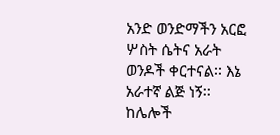አንድ ወንድማችን አርፎ ሦስት ሴትና አራት ወንዶች ቀርተናል፡፡ እኔ አራተኛ ልጅ ነኝ፡፡ ከሌሎች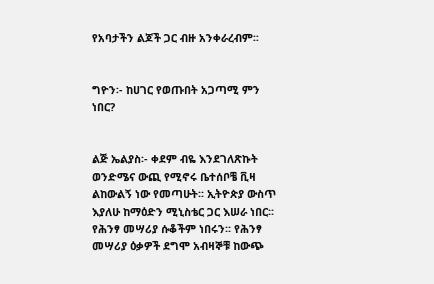የአባታችን ልጆች ጋር ብዙ አንቀራረብም፡፡


ግዮን፡- ከሀገር የወጡበት አጋጣሚ ምን ነበር?


ልጅ ኤልያስ፡- ቀደም ብዬ እንደገለጽኩት ወንድሜና ውጪ የሚኖሩ ቤተሰቦቼ ቪዛ ልከውልኝ ነው የመጣሁት፡፡ ኢትዮጵያ ውስጥ እያለሁ ከማዕድን ሚኒስቴር ጋር እሠራ ነበር፡፡ የሕንፃ መሣሪያ ሱቆችም ነበሩን፡፡ የሕንፃ መሣሪያ ዕቃዎች ደግሞ አብዛኞቹ ከውጭ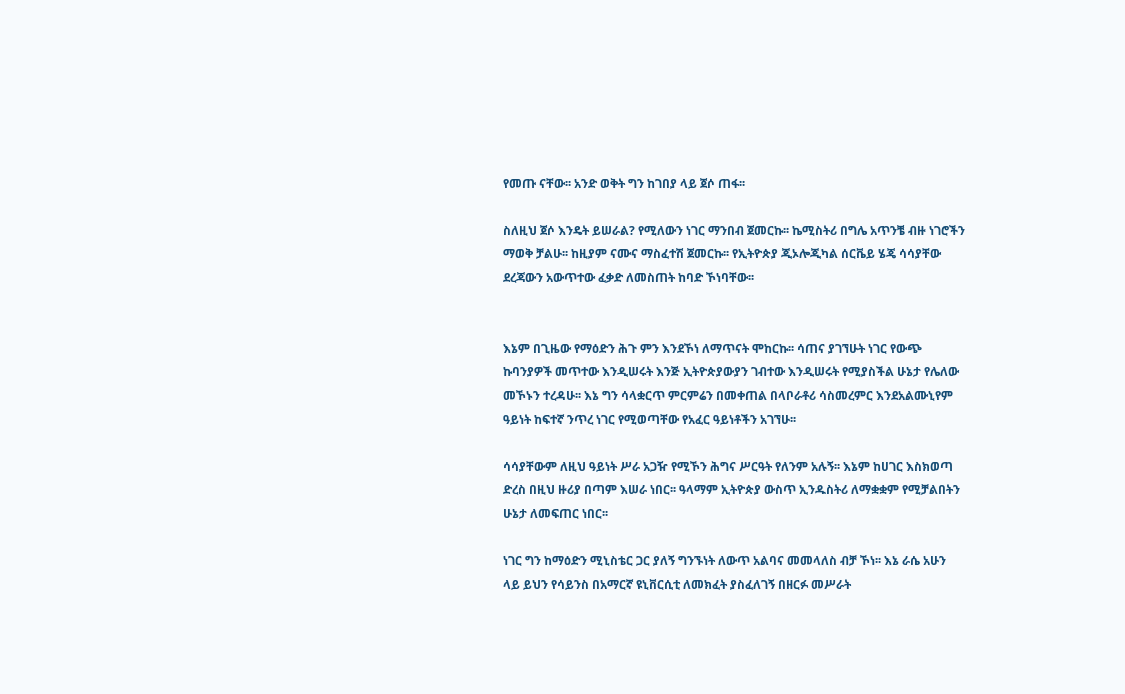የመጡ ናቸው፡፡ አንድ ወቅት ግን ከገበያ ላይ ጀሶ ጠፋ፡፡

ስለዚህ ጀሶ እንዴት ይሠራል? የሚለውን ነገር ማንበብ ጀመርኩ፡፡ ኬሚስትሪ በግሌ አጥንቼ ብዙ ነገሮችን ማወቅ ቻልሁ፡፡ ከዚያም ናሙና ማስፈተሽ ጀመርኩ፡፡ የኢትዮጵያ ጂኦሎጂካል ሰርቬይ ሄጄ ሳሳያቸው ደረጃውን አውጥተው ፈቃድ ለመስጠት ከባድ ኾነባቸው፡፡


እኔም በጊዜው የማዕድን ሕጉ ምን እንደኾነ ለማጥናት ሞከርኩ፡፡ ሳጠና ያገኘሁት ነገር የውጭ ኩባንያዎች መጥተው እንዲሠሩት እንጅ ኢትዮጵያውያን ገብተው እንዲሠሩት የሚያስችል ሁኔታ የሌለው መኾኑን ተረዳሁ፡፡ እኔ ግን ሳላቋርጥ ምርምሬን በመቀጠል በላቦራቶሪ ሳስመረምር እንደአልሙኒየም ዓይነት ከፍተኛ ንጥረ ነገር የሚወጣቸው የአፈር ዓይነቶችን አገኘሁ፡፡

ሳሳያቸውም ለዚህ ዓይነት ሥራ አጋዥ የሚኾን ሕግና ሥርዓት የለንም አሉኝ፡፡ እኔም ከሀገር እስክወጣ ድረስ በዚህ ዙሪያ በጣም እሠራ ነበር፡፡ ዓላማም ኢትዮጵያ ውስጥ ኢንዱስትሪ ለማቋቋም የሚቻልበትን ሁኔታ ለመፍጠር ነበር፡፡

ነገር ግን ከማዕድን ሚኒስቴር ጋር ያለኝ ግንኙነት ለውጥ አልባና መመላለስ ብቻ ኾነ፡፡ እኔ ራሴ አሁን ላይ ይህን የሳይንስ በአማርኛ ዩኒቨርሲቲ ለመክፈት ያስፈለገኝ በዘርፉ መሥራት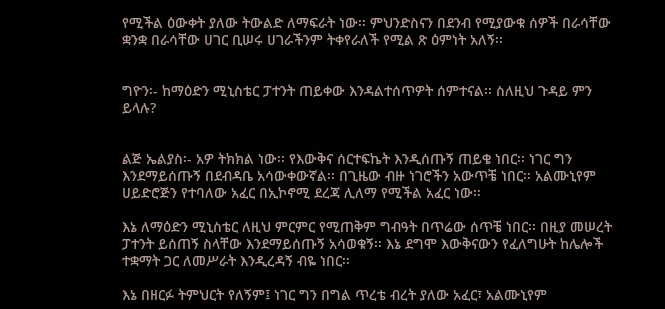የሚችል ዕውቀት ያለው ትውልድ ለማፍራት ነው፡፡ ምህንድስናን በደንብ የሚያውቁ ሰዎች በራሳቸው ቋንቋ በራሳቸው ሀገር ቢሠሩ ሀገራችንም ትቀየራለች የሚል ጽ ዕምነት አለኝ፡፡


ግዮን፡- ከማዕድን ሚኒስቴር ፓተንት ጠይቀው እንዳልተሰጥዎት ሰምተናል፡፡ ስለዚህ ጉዳይ ምን ይላሉ?


ልጅ ኤልያስ፡- አዎ ትክክል ነው፡፡ የእውቅና ሰርተፍኬት እንዲሰጡኝ ጠይቄ ነበር፡፡ ነገር ግን እንደማይሰጡኝ በደብዳቤ አሳውቀውኛል፡፡ በጊዜው ብዙ ነገሮችን አውጥቼ ነበር፡፡ አልሙኒየም ሀይድሮጅን የተባለው አፈር በኢኮኖሚ ደረጃ ሊለማ የሚችል አፈር ነው፡፡

እኔ ለማዕድን ሚኒስቴር ለዚህ ምርምር የሚጠቅም ግብዓት በጥሬው ሰጥቼ ነበር፡፡ በዚያ መሠረት ፓተንት ይሰጠኝ ስላቸው እንደማይሰጡኝ አሳወቁኝ፡፡ እኔ ደግሞ እውቅናውን የፈለግሁት ከሌሎች ተቋማት ጋር ለመሥራት እንዲረዳኝ ብዬ ነበር፡፡

እኔ በዘርፉ ትምህርት የለኝም፤ ነገር ግን በግል ጥረቴ ብረት ያለው አፈር፣ አልሙኒየም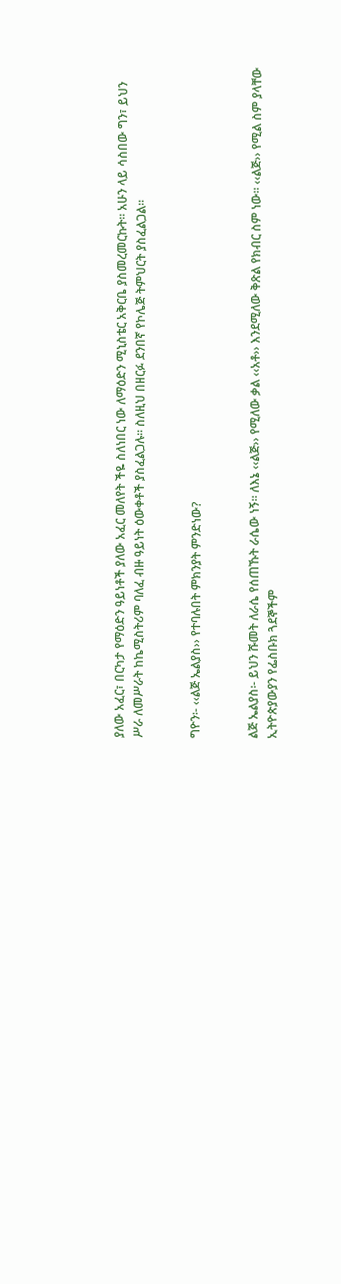ያለው አፈር፣ በርካታ የማዕድን ዓይነቶች ያለው አፈር መለየት ችዬ ስለነበር ነው ለማዕድን ሚኒስቴር አቅርቤ ያስመረመርኩት፡፡ አሁን ላይ ሳስበው ግን፣ ይህን ሥራ ለመሥራት ከኬሚስትሪም ባለፈ ብዙ ዓይነት ዕውቀቶች ያስፈልጋሉ፡፡ ስለዚህ በዘርፉ ደንበኛ የኮሌጅ ትምህርት ያስፈልጋል፡፡


ግዮን፡- ‹‹ልጅ ኤልያስ›› የተባሉበት ምክንያት ምንድነው?


ልጅ ኤልያስ፡- ይህን ሹመት ለራሴ የሰጠኹት ራሴው ነኝ፡፡ ለእኔ ‹‹ልጅ›› የሚለው ቃል ‹‹አቶ›› እንደሚለው ቅጽል የክብር ስም ነው፡፡ ‹‹ልጅ›› የሚል ስም ያላቸው ኢትዮጵያውያን የፌስቡክ ጓደኞችም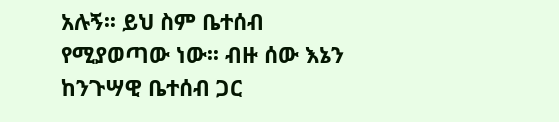አሉኝ፡፡ ይህ ስም ቤተሰብ የሚያወጣው ነው፡፡ ብዙ ሰው እኔን ከንጉሣዊ ቤተሰብ ጋር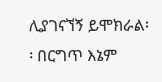ሊያገናኘኝ ይሞክራል፡፡ በርግጥ እኔም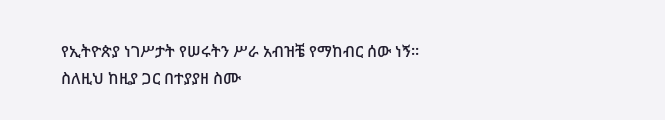የኢትዮጵያ ነገሥታት የሠሩትን ሥራ አብዝቼ የማከብር ሰው ነኝ፡፡ ስለዚህ ከዚያ ጋር በተያያዘ ስሙ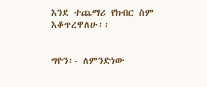እንደ ተጨማሪ የክብር ስም እቆጥረዋለሁ፡፡


ግዮን፡- ለምንድነው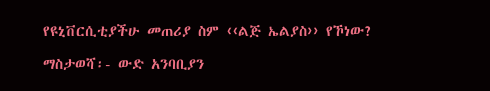የዩኒቨርሲቲያችሁ መጠሪያ ስም ‹‹ልጅ ኤልያስ›› የኾነው?

ማስታወሻ፡- ውድ አንባቢያን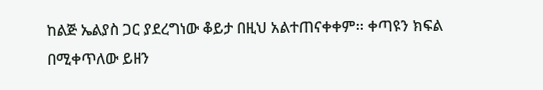ከልጅ ኤልያስ ጋር ያደረግነው ቆይታ በዚህ አልተጠናቀቀም፡፡ ቀጣዩን ክፍል በሚቀጥለው ይዘን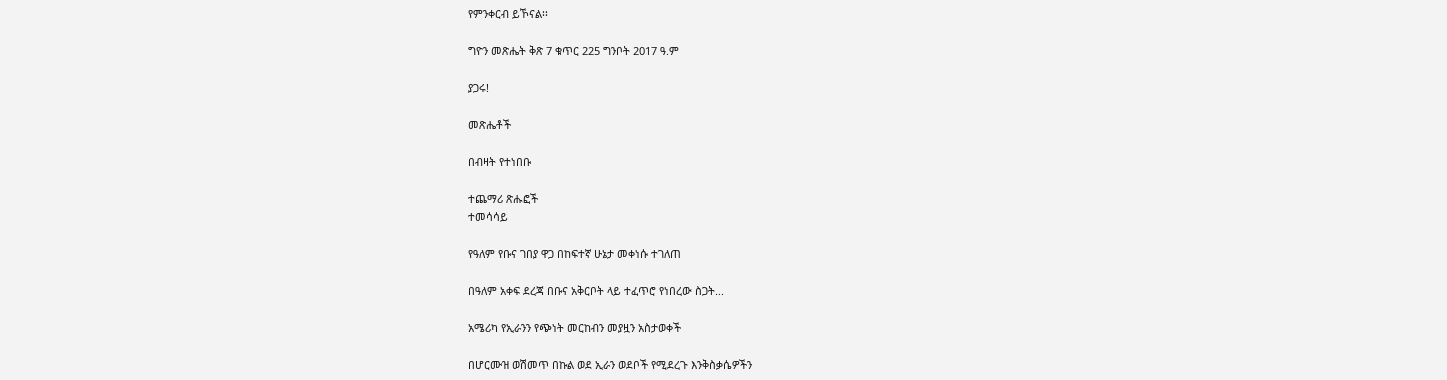የምንቀርብ ይኾናል፡፡

ግዮን መጽሔት ቅጽ 7 ቁጥር 225 ግንቦት 2017 ዓ.ም

ያጋሩ!

መጽሔቶች

በብዛት የተነበቡ

ተጨማሪ ጽሑፎች
ተመሳሳይ

የዓለም የቡና ገበያ ዋጋ በከፍተኛ ሁኔታ መቀነሱ ተገለጠ

በዓለም አቀፍ ደረጃ በቡና አቅርቦት ላይ ተፈጥሮ የነበረው ስጋት...

አሜሪካ የኢራንን የጭነት መርከብን መያዟን አስታወቀች

በሆርሙዝ ወሽመጥ በኩል ወደ ኢራን ወደቦች የሚደረጉ እንቅስቃሴዎችን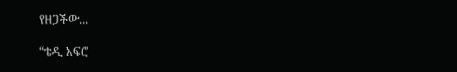የዘጋችው...

“ቴዲ አፍሮ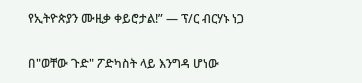የኢትዮጵያን ሙዚቃ ቀይሮታል!” — ፕ/ር ብርሃኑ ነጋ

በ"ወቸው ጉድ" ፖድካስት ላይ እንግዳ ሆነው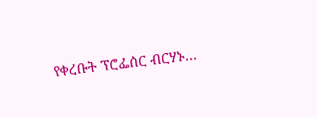የቀረቡት ፕሮፌሰር ብርሃኑ...